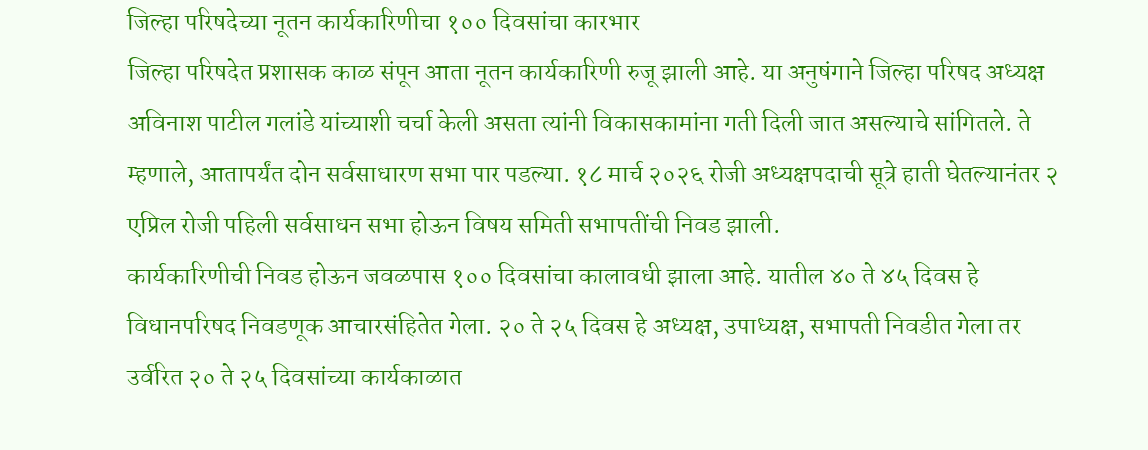जिल्हा परिषदेच्या नूतन कार्यकारिणीचा १०० दिवसांचा कारभार
जिल्हा परिषदेत प्रशासक काळ संपून आता नूतन कार्यकारिणी रुजू झाली आहे. या अनुषंगाने जिल्हा परिषद अध्यक्ष अविनाश पाटील गलांडे यांच्याशी चर्चा केली असता त्यांनी विकासकामांना गती दिली जात असल्याचे सांगितले. ते म्हणाले, आतापर्यंत दोन सर्वसाधारण सभा पार पडल्या. १८ मार्च २०२६ रोजी अध्यक्षपदाची सूत्रे हाती घेतल्यानंतर २ एप्रिल रोजी पहिली सर्वसाधन सभा होऊन विषय समिती सभापतींची निवड झाली.
कार्यकारिणीची निवड होऊन जवळपास १०० दिवसांचा कालावधी झाला आहे. यातील ४० ते ४५ दिवस हे विधानपरिषद निवडणूक आचारसंहितेत गेला. २० ते २५ दिवस हे अध्यक्ष, उपाध्यक्ष, सभापती निवडीत गेला तर उर्वरित २० ते २५ दिवसांच्या कार्यकाळात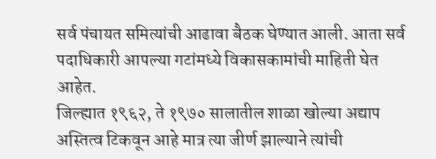सर्व पंचायत समित्यांची आढावा बैठक घेण्यात आली. आता सर्व पदाधिकारी आपल्या गटांमध्ये विकासकामांची माहिती घेत आहेत.
जिल्ह्यात १९६२, ते १९७० सालातील शाळा खोल्या अद्याप अस्तित्व टिकवून आहे मात्र त्या जीर्ण झाल्याने त्यांची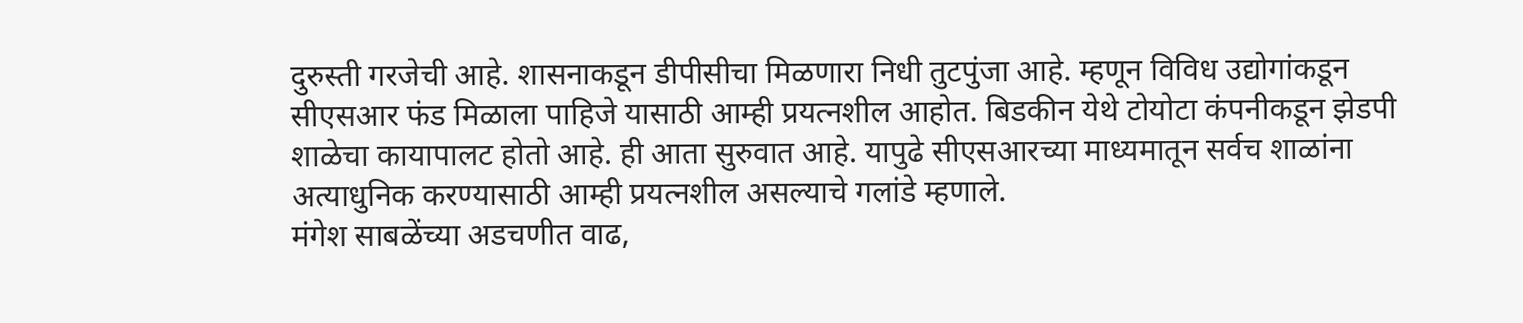दुरुस्ती गरजेची आहे. शासनाकडून डीपीसीचा मिळणारा निधी तुटपुंजा आहे. म्हणून विविध उद्योगांकडून सीएसआर फंड मिळाला पाहिजे यासाठी आम्ही प्रयत्नशील आहोत. बिडकीन येथे टोयोटा कंपनीकडून झेडपी शाळेचा कायापालट होतो आहे. ही आता सुरुवात आहे. यापुढे सीएसआरच्या माध्यमातून सर्वच शाळांना अत्याधुनिक करण्यासाठी आम्ही प्रयत्नशील असल्याचे गलांडे म्हणाले.
मंगेश साबळेंच्या अडचणीत वाढ,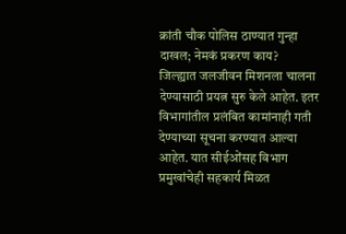क्रांती चौक पोलिस ठाण्यात गुन्हा दाखल; नेमकं प्रकरण काय?
जिल्ह्यात जलजीवन मिशनला चालना देण्यासाठी प्रयत्न सुरु केले आहेत. इतर विभागांतील प्रलंबित कामांनाही गती देण्याच्या सूचना करण्यात आल्या आहेत. यात सीईओंसह विभाग प्रमुखांचेही सहकार्य मिळत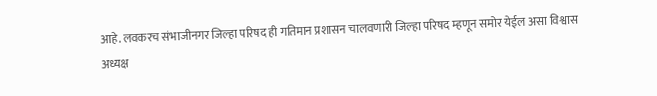आहे. लवकरच संभाजीनगर जिल्हा परिषद ही गतिमान प्रशासन चालवणारी जिल्हा परिषद म्हणून समोर येईल असा विश्वास अध्यक्ष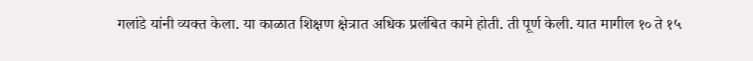गलांडे यांनी व्यक्त केला. या काळात शिक्षण क्षेत्रात अधिक प्रलंबित कामे होती. ती पूर्ण केली. यात मागील १० ते १५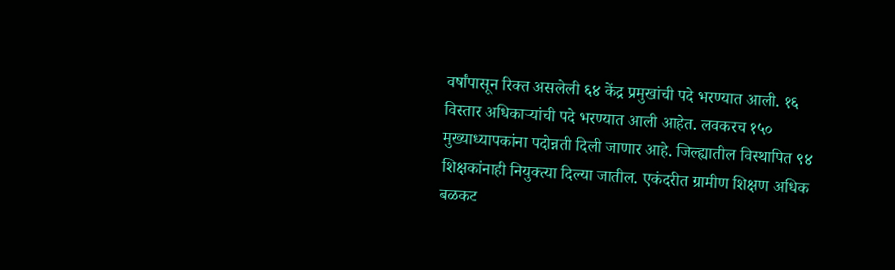वर्षांपासून रिक्त असलेली ६४ केंद्र प्रमुखांची पदे भरण्यात आली. १६ विस्तार अधिकाऱ्यांची पदे भरण्यात आली आहेत. लवकरच १५० मुख्याध्यापकांना पदोन्नती दिली जाणार आहे. जिल्ह्यातील विस्थापित ९४ शिक्षकांनाही नियुक्त्या दिल्या जातील. एकंदरीत ग्रामीण शिक्षण अधिक बळकट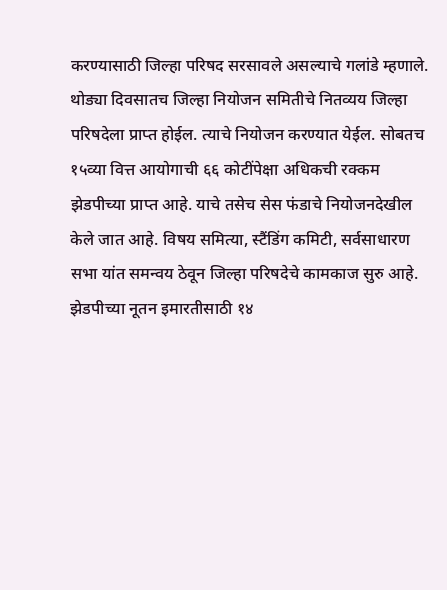करण्यासाठी जिल्हा परिषद सरसावले असल्याचे गलांडे म्हणाले.
थोड्या दिवसातच जिल्हा नियोजन समितीचे नितव्यय जिल्हा परिषदेला प्राप्त होईल. त्याचे नियोजन करण्यात येईल. सोबतच १५व्या वित्त आयोगाची ६६ कोटींपेक्षा अधिकची रक्कम झेडपीच्या प्राप्त आहे. याचे तसेच सेस फंडाचे नियोजनदेखील केले जात आहे. विषय समित्या, स्टैंडिंग कमिटी, सर्वसाधारण सभा यांत समन्वय ठेवून जिल्हा परिषदेचे कामकाज सुरु आहे. झेडपीच्या नूतन इमारतीसाठी १४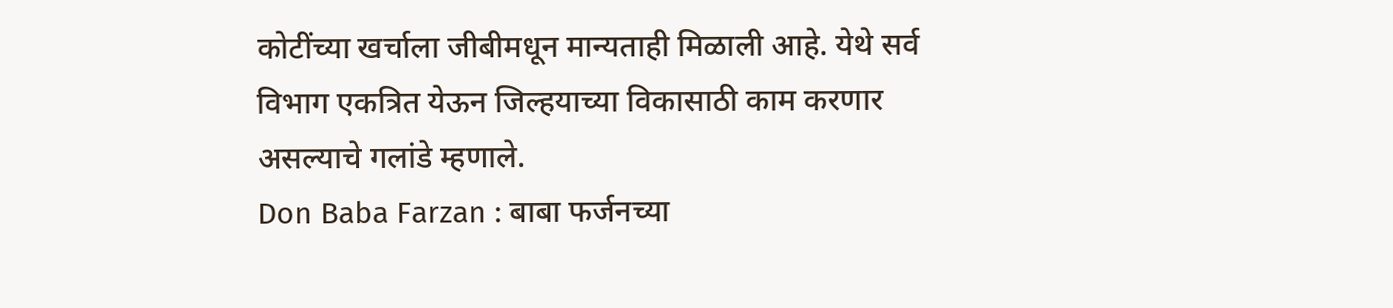कोटींच्या खर्चाला जीबीमधून मान्यताही मिळाली आहे. येथे सर्व विभाग एकत्रित येऊन जिल्हयाच्या विकासाठी काम करणार असल्याचे गलांडे म्हणाले.
Don Baba Farzan : बाबा फर्जनच्या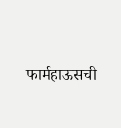फार्महाऊसची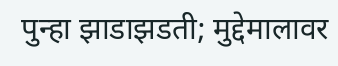पुन्हा झाडाझडती; मुद्देमालावर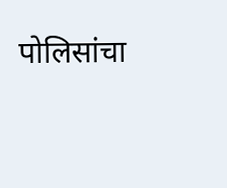पोलिसांचा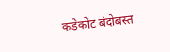कडेकोट बंदोबस्त